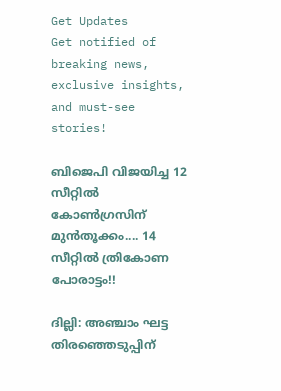Get Updates
Get notified of breaking news, exclusive insights, and must-see stories!

ബിജെപി വിജയിച്ച 12 സീറ്റില്‍ കോണ്‍ഗ്രസിന് മുന്‍തൂക്കം.... 14 സീറ്റില്‍ ത്രികോണ പോരാട്ടം!!

ദില്ലി: അഞ്ചാം ഘട്ട തിരഞ്ഞെടുപ്പിന്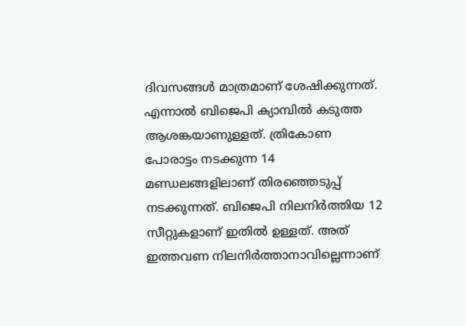ദിവസങ്ങള്‍ മാത്രമാണ് ശേഷിക്കുന്നത്. എന്നാല്‍ ബിജെപി ക്യാമ്പില്‍ കടുത്ത ആശങ്കയാണുള്ളത്. ത്രികോണ പോരാട്ടം നടക്കുന്ന 14 മണ്ഡലങ്ങളിലാണ് തിരഞ്ഞെടുപ്പ് നടക്കുന്നത്. ബിജെപി നിലനിര്‍ത്തിയ 12 സീറ്റുകളാണ് ഇതില്‍ ഉള്ളത്. അത് ഇത്തവണ നിലനിര്‍ത്താനാവില്ലെന്നാണ്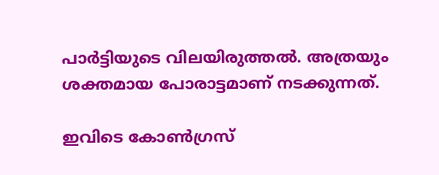പാര്‍ട്ടിയുടെ വിലയിരുത്തല്‍. അത്രയും ശക്തമായ പോരാട്ടമാണ് നടക്കുന്നത്.

ഇവിടെ കോണ്‍ഗ്രസ്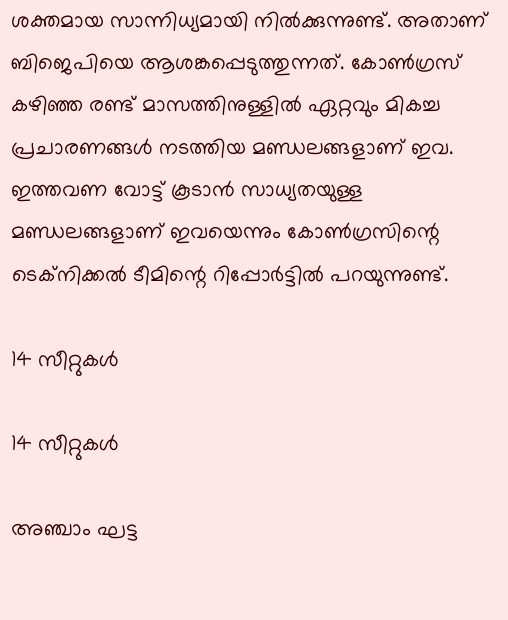ശക്തമായ സാന്നിധ്യമായി നില്‍ക്കുന്നുണ്ട്. അതാണ് ബിജെപിയെ ആശങ്കപ്പെടുത്തുന്നത്. കോണ്‍ഗ്രസ് കഴിഞ്ഞ രണ്ട് മാസത്തിനുള്ളില്‍ ഏറ്റവും മികച്ച പ്രചാരണങ്ങള്‍ നടത്തിയ മണ്ഡലങ്ങളാണ് ഇവ. ഇത്തവണ വോട്ട് കൂടാന്‍ സാധ്യതയുള്ള മണ്ഡലങ്ങളാണ് ഇവയെന്നും കോണ്‍ഗ്രസിന്റെ ടെക്‌നിക്കല്‍ ടീമിന്റെ റിപ്പോര്‍ട്ടില്‍ പറയുന്നുണ്ട്.

14 സീറ്റുകള്‍

14 സീറ്റുകള്‍

അഞ്ചാം ഘട്ട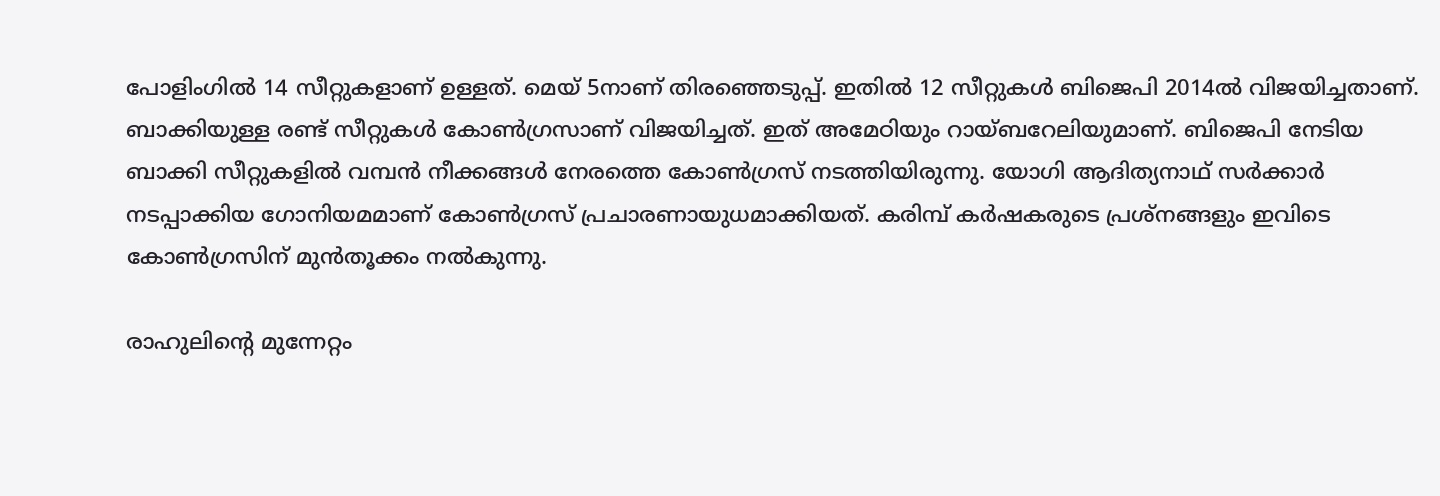പോളിംഗില്‍ 14 സീറ്റുകളാണ് ഉള്ളത്. മെയ് 5നാണ് തിരഞ്ഞെടുപ്പ്. ഇതില്‍ 12 സീറ്റുകള്‍ ബിജെപി 2014ല്‍ വിജയിച്ചതാണ്. ബാക്കിയുള്ള രണ്ട് സീറ്റുകള്‍ കോണ്‍ഗ്രസാണ് വിജയിച്ചത്. ഇത് അമേഠിയും റായ്ബറേലിയുമാണ്. ബിജെപി നേടിയ ബാക്കി സീറ്റുകളില്‍ വമ്പന്‍ നീക്കങ്ങള്‍ നേരത്തെ കോണ്‍ഗ്രസ് നടത്തിയിരുന്നു. യോഗി ആദിത്യനാഥ് സര്‍ക്കാര്‍ നടപ്പാക്കിയ ഗോനിയമമാണ് കോണ്‍ഗ്രസ് പ്രചാരണായുധമാക്കിയത്. കരിമ്പ് കര്‍ഷകരുടെ പ്രശ്‌നങ്ങളും ഇവിടെ കോണ്‍ഗ്രസിന് മുന്‍തൂക്കം നല്‍കുന്നു.

രാഹുലിന്റെ മുന്നേറ്റം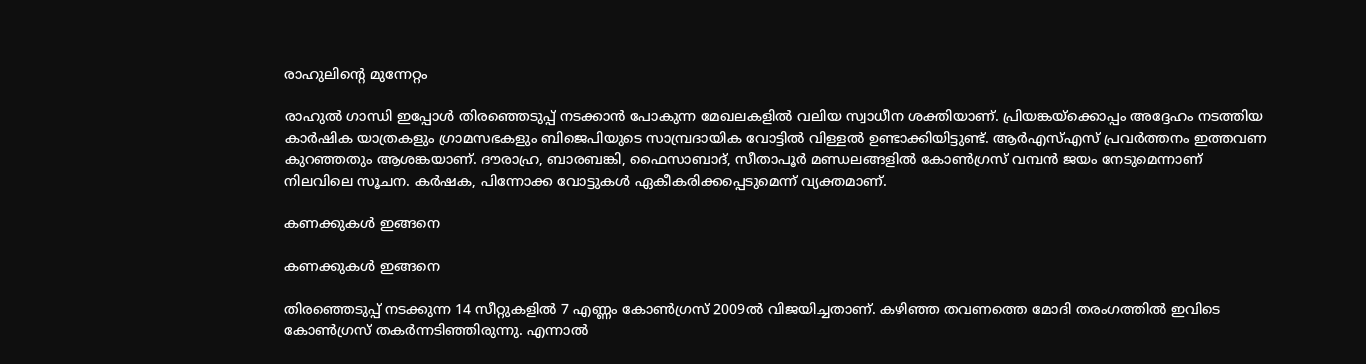രാഹുലിന്റെ മുന്നേറ്റം

രാഹുല്‍ ഗാന്ധി ഇപ്പോള്‍ തിരഞ്ഞെടുപ്പ് നടക്കാന്‍ പോകുന്ന മേഖലകളില്‍ വലിയ സ്വാധീന ശക്തിയാണ്. പ്രിയങ്കയ്‌ക്കൊപ്പം അദ്ദേഹം നടത്തിയ കാര്‍ഷിക യാത്രകളും ഗ്രാമസഭകളും ബിജെപിയുടെ സാമ്പ്രദായിക വോട്ടില്‍ വിള്ളല്‍ ഉണ്ടാക്കിയിട്ടുണ്ട്. ആര്‍എസ്എസ് പ്രവര്‍ത്തനം ഇത്തവണ കുറഞ്ഞതും ആശങ്കയാണ്. ദൗരാഹ്ര, ബാരബങ്കി, ഫൈസാബാദ്, സീതാപൂര്‍ മണ്ഡലങ്ങളില്‍ കോണ്‍ഗ്രസ് വമ്പന്‍ ജയം നേടുമെന്നാണ് നിലവിലെ സൂചന. കര്‍ഷക, പിന്നോക്ക വോട്ടുകള്‍ ഏകീകരിക്കപ്പെടുമെന്ന് വ്യക്തമാണ്.

കണക്കുകള്‍ ഇങ്ങനെ

കണക്കുകള്‍ ഇങ്ങനെ

തിരഞ്ഞെടുപ്പ് നടക്കുന്ന 14 സീറ്റുകളില്‍ 7 എണ്ണം കോണ്‍ഗ്രസ് 2009ല്‍ വിജയിച്ചതാണ്. കഴിഞ്ഞ തവണത്തെ മോദി തരംഗത്തില്‍ ഇവിടെ കോണ്‍ഗ്രസ് തകര്‍ന്നടിഞ്ഞിരുന്നു. എന്നാല്‍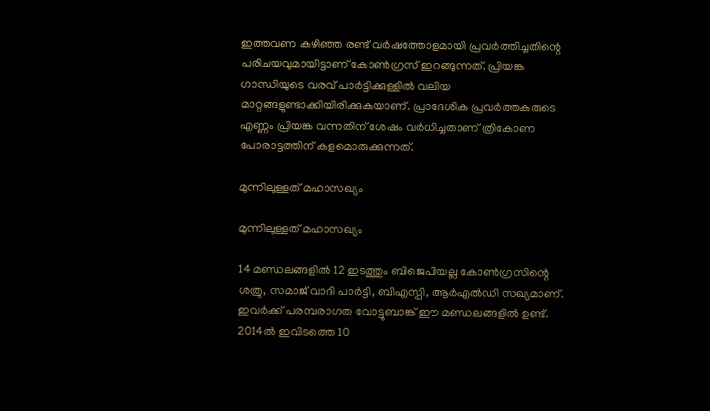ഇത്തവണ കഴിഞ്ഞ രണ്ട് വര്‍ഷത്തോളമായി പ്രവര്‍ത്തിച്ചതിന്റെ പരിചയവുമായിട്ടാണ് കോണ്‍ഗ്രസ് ഇറങ്ങുന്നത്. പ്രിയങ്ക ഗാന്ധിയുടെ വരവ് പാര്‍ട്ടിക്കുള്ളില്‍ വലിയ മാറ്റങ്ങളുണ്ടാക്കിയിരിക്കുകയാണ്. പ്രാദേശിക പ്രവര്‍ത്തകരുടെ എണ്ണം പ്രിയങ്ക വന്നതിന് ശേഷം വര്‍ധിച്ചതാണ് ത്രികോണ പോരാട്ടത്തിന് കളമൊരുക്കുന്നത്.

മുന്നിലുള്ളത് മഹാസഖ്യം

മുന്നിലുള്ളത് മഹാസഖ്യം

14 മണ്ഡലങ്ങളില്‍ 12 ഇടത്തും ബിജെപിയല്ല കോണ്‍ഗ്രസിന്റെ ശത്രു, സമാജ് വാദി പാര്‍ട്ടി, ബിഎസ്പി, ആര്‍എല്‍ഡി സഖ്യമാണ്. ഇവര്‍ക്ക് പരമ്പരാഗത വോട്ടുബാങ്ക് ഈ മണ്ഡലങ്ങളില്‍ ഉണ്ട്. 2014ല്‍ ഇവിടത്തെ 10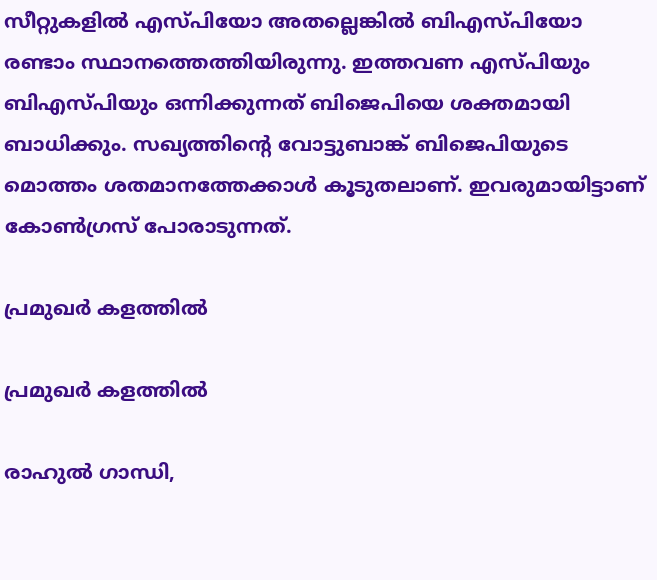സീറ്റുകളില്‍ എസ്പിയോ അതല്ലെങ്കില്‍ ബിഎസ്പിയോ രണ്ടാം സ്ഥാനത്തെത്തിയിരുന്നു. ഇത്തവണ എസ്പിയും ബിഎസ്പിയും ഒന്നിക്കുന്നത് ബിജെപിയെ ശക്തമായി ബാധിക്കും. സഖ്യത്തിന്റെ വോട്ടുബാങ്ക് ബിജെപിയുടെ മൊത്തം ശതമാനത്തേക്കാള്‍ കൂടുതലാണ്. ഇവരുമായിട്ടാണ് കോണ്‍ഗ്രസ് പോരാടുന്നത്.

പ്രമുഖര്‍ കളത്തില്‍

പ്രമുഖര്‍ കളത്തില്‍

രാഹുല്‍ ഗാന്ധി,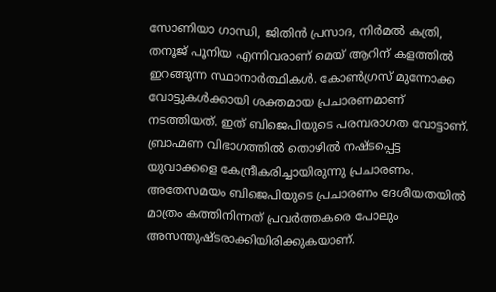സോണിയാ ഗാന്ധി, ജിതിന്‍ പ്രസാദ, നിര്‍മല്‍ കത്രി, തനൂജ് പൂനിയ എന്നിവരാണ് മെയ് ആറിന് കളത്തില്‍ ഇറങ്ങുന്ന സ്ഥാനാര്‍ത്ഥികള്‍. കോണ്‍ഗ്രസ് മുന്നോക്ക വോട്ടുകള്‍ക്കായി ശക്തമായ പ്രചാരണമാണ് നടത്തിയത്. ഇത് ബിജെപിയുടെ പരമ്പരാഗത വോട്ടാണ്. ബ്രാഹ്മണ വിഭാഗത്തില്‍ തൊഴില്‍ നഷ്ടപ്പെട്ട യുവാക്കളെ കേന്ദ്രീകരിച്ചായിരുന്നു പ്രചാരണം. അതേസമയം ബിജെപിയുടെ പ്രചാരണം ദേശീയതയില്‍ മാത്രം കത്തിനിന്നത് പ്രവര്‍ത്തകരെ പോലും അസന്തുഷ്ടരാക്കിയിരിക്കുകയാണ്.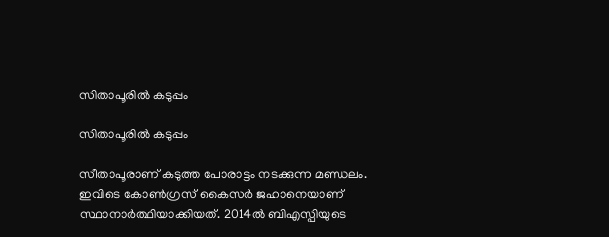സിതാപൂരില്‍ കടുപ്പം

സിതാപൂരില്‍ കടുപ്പം

സീതാപൂരാണ് കടുത്ത പോരാട്ടം നടക്കുന്ന മണ്ഡലം. ഇവിടെ കോണ്‍ഗ്രസ് കൈസര്‍ ജഹാനെയാണ് സ്ഥാനാര്‍ത്ഥിയാക്കിയത്. 2014ല്‍ ബിഎസ്പിയുടെ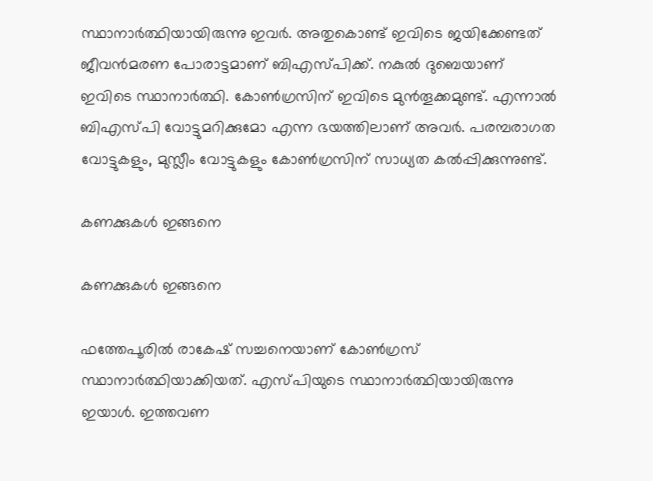സ്ഥാനാര്‍ത്ഥിയായിരുന്നു ഇവര്‍. അതുകൊണ്ട് ഇവിടെ ജയിക്കേണ്ടത് ജീവന്‍മരണ പോരാട്ടമാണ് ബിഎസ്പിക്ക്. നകുല്‍ ദുബെയാണ് ഇവിടെ സ്ഥാനാര്‍ത്ഥി. കോണ്‍ഗ്രസിന് ഇവിടെ മുന്‍തൂക്കമുണ്ട്. എന്നാല്‍ ബിഎസ്പി വോട്ടുമറിക്കുമോ എന്ന ഭയത്തിലാണ് അവര്‍. പരമ്പരാഗത വോട്ടുകളും, മുസ്ലീം വോട്ടുകളും കോണ്‍ഗ്രസിന് സാധ്യത കല്‍പ്പിക്കുന്നുണ്ട്.

കണക്കുകള്‍ ഇങ്ങനെ

കണക്കുകള്‍ ഇങ്ങനെ

ഫത്തേപൂരില്‍ രാകേഷ് സച്ചനെയാണ് കോണ്‍ഗ്രസ് സ്ഥാനാര്‍ത്ഥിയാക്കിയത്. എസ്പിയുടെ സ്ഥാനാര്‍ത്ഥിയായിരുന്നു ഇയാള്‍. ഇത്തവണ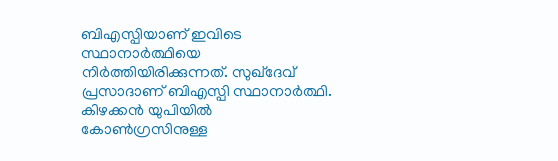ബിഎസ്പിയാണ് ഇവിടെ സ്ഥാനാര്‍ത്ഥിയെ നിര്‍ത്തിയിരിക്കുന്നത്. സുഖ്‌ദേവ് പ്രസാദാണ് ബിഎസ്പി സ്ഥാനാര്‍ത്ഥി. കിഴക്കന്‍ യുപിയില്‍ കോണ്‍ഗ്രസിനുള്ള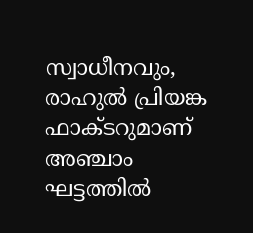സ്വാധീനവും, രാഹുല്‍ പ്രിയങ്ക ഫാക്ടറുമാണ് അഞ്ചാം ഘട്ടത്തില്‍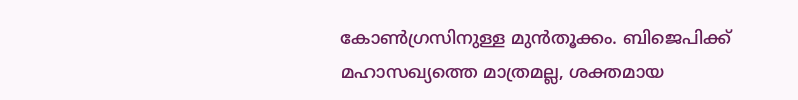കോണ്‍ഗ്രസിനുള്ള മുന്‍തൂക്കം. ബിജെപിക്ക് മഹാസഖ്യത്തെ മാത്രമല്ല, ശക്തമായ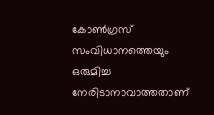കോണ്‍ഗ്രസ് സംവിധാനത്തെയും ഒരുമിച്ച നേരിടാനാവാത്തതാണ്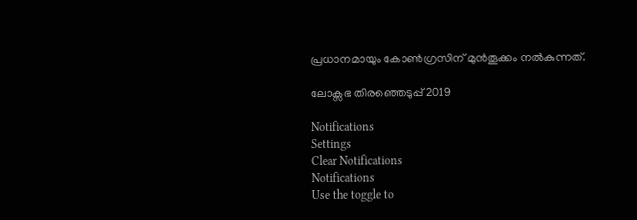പ്രധാനമായും കോണ്‍ഗ്രസിന് മുന്‍തൂക്കം നല്‍കുന്നത്.

ലോക്സഭ തിരഞ്ഞെടുപ്പ് 2019

Notifications
Settings
Clear Notifications
Notifications
Use the toggle to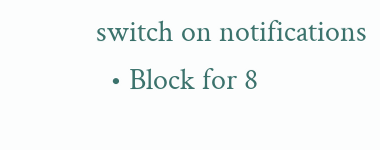switch on notifications
  • Block for 8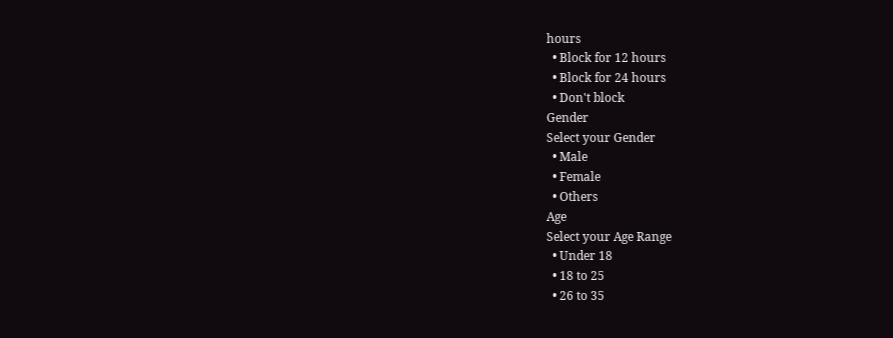hours
  • Block for 12 hours
  • Block for 24 hours
  • Don't block
Gender
Select your Gender
  • Male
  • Female
  • Others
Age
Select your Age Range
  • Under 18
  • 18 to 25
  • 26 to 35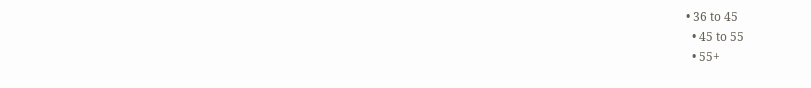• 36 to 45
  • 45 to 55
  • 55+